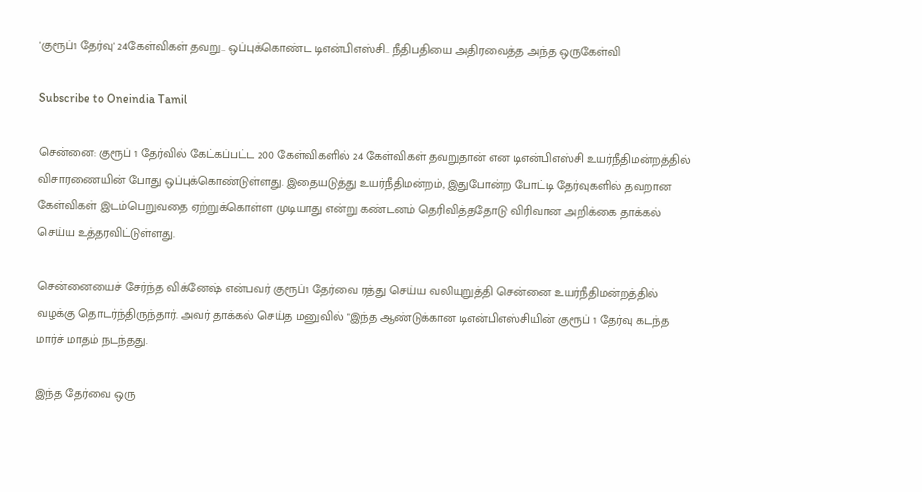'குரூப்1 தேர்வு' 24கேள்விகள் தவறு.. ஒப்புக்கொண்ட டிஎன்பிஎஸ்சி.. நீதிபதியை அதிரவைத்த அந்த ஒருகேள்வி

Subscribe to Oneindia Tamil

சென்னை: குரூப் 1 தேர்வில் கேட்கப்பட்ட 200 கேள்விகளில் 24 கேள்விகள் தவறுதான் என டிஎன்பிஎஸ்சி உயர்நீதிமன்றத்தில் விசாரணையின் போது ஒப்புக்கொண்டுள்ளது. இதையடுத்து உயர்நீதிமன்றம், இதுபோன்ற போட்டி தேர்வுகளில் தவறான கேள்விகள் இடம்பெறுவதை ஏற்றுக்கொள்ள முடியாது என்று கண்டனம் தெரிவித்ததோடு விரிவான அறிக்கை தாக்கல் செய்ய உத்தரவிட்டுள்ளது.

சென்னையைச் சேர்ந்த விக்னேஷ் என்பவர் குரூப்1 தேர்வை ரத்து செய்ய வலியுறுத்தி சென்னை உயர்நீதிமன்றத்தில் வழக்கு தொடர்ந்திருந்தார். அவர் தாக்கல் செய்த மனுவில் "இந்த ஆண்டுக்கான டிஎன்பிஎஸ்சியின் குரூப் 1 தேர்வு கடந்த மார்ச் மாதம் நடந்தது.

இந்த தேர்வை ஒரு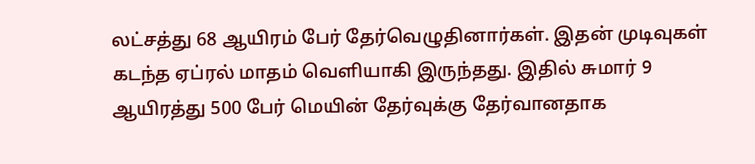லட்சத்து 68 ஆயிரம் பேர் தேர்வெழுதினார்கள். இதன் முடிவுகள் கடந்த ஏப்ரல் மாதம் வெளியாகி இருந்தது. இதில் சுமார் 9 ஆயிரத்து 500 பேர் மெயின் தேர்வுக்கு தேர்வானதாக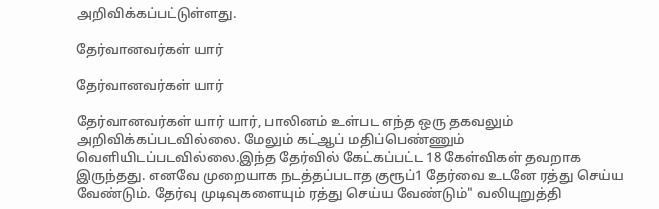அறிவிக்கப்பட்டுள்ளது.

தேர்வானவர்கள் யார்

தேர்வானவர்கள் யார்

தேர்வானவர்கள் யார் யார், பாலினம் உள்பட எந்த ஒரு தகவலும் அறிவிக்கப்படவில்லை. மேலும் கட்ஆப் மதிப்பெண்ணும் வெளியிடப்படவில்லை.இந்த தேர்வில் கேட்கப்பட்ட 18 கேள்விகள் தவறாக இருந்தது. எனவே முறையாக நடத்தப்படாத குரூப்1 தேர்வை உடனே ரத்து செய்ய வேண்டும். தேர்வு முடிவுகளையும் ரத்து செய்ய வேண்டும்" வலியுறுத்தி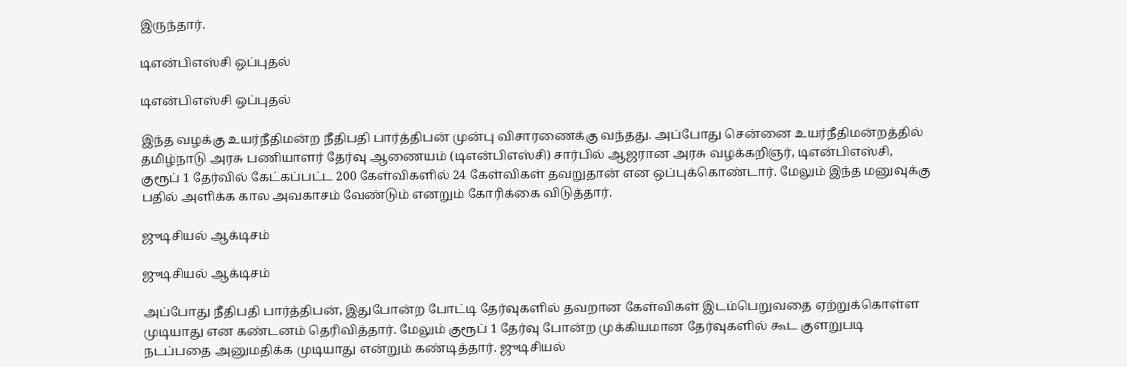இருந்தார்.

டிஎன்பிஎஸ்சி ஒப்புதல்

டிஎன்பிஎஸ்சி ஒப்புதல்

இந்த வழக்கு உயர்நீதிமன்ற நீதிபதி பார்த்திபன் முன்பு விசாரணைக்கு வந்தது. அப்போது சென்னை உயர்நீதிமன்றத்தில் தமிழ்நாடு அரசு பணியாளர் தேர்வு ஆணையம் (டிஎன்பிஎஸ்சி) சார்பில் ஆஜரான அரசு வழக்கறிஞர், டிஎன்பிஎஸ்சி, குரூப் 1 தேர்வில் கேட்கப்பட்ட 200 கேள்விகளில் 24 கேள்விகள் தவறுதான் என ஒப்புக்கொண்டார். மேலும் இந்த மனுவுக்கு பதில் அளிக்க கால அவகாசம் வேண்டும் எனறும் கோரிக்கை விடுத்தார்.

ஜுடிசியல் ஆக்டிசம்

ஜுடிசியல் ஆக்டிசம்

அப்போது நீதிபதி பார்த்திபன், இதுபோன்ற போட்டி தேர்வுகளில் தவறான கேள்விகள் இடம்பெறுவதை ஏற்றுக்கொள்ள முடியாது என கண்டனம் தெரிவித்தார். மேலும் குரூப் 1 தேர்வு போன்ற முக்கியமான தேர்வுகளில் கூட குளறுபடி நடப்பதை அனுமதிக்க முடியாது என்றும் கண்டித்தார். ஜுடிசியல்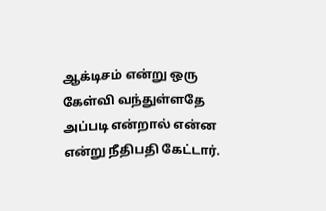ஆக்டிசம் என்று ஒரு கேள்வி வந்துள்ளதே அப்படி என்றால் என்ன என்று நீதிபதி கேட்டார்.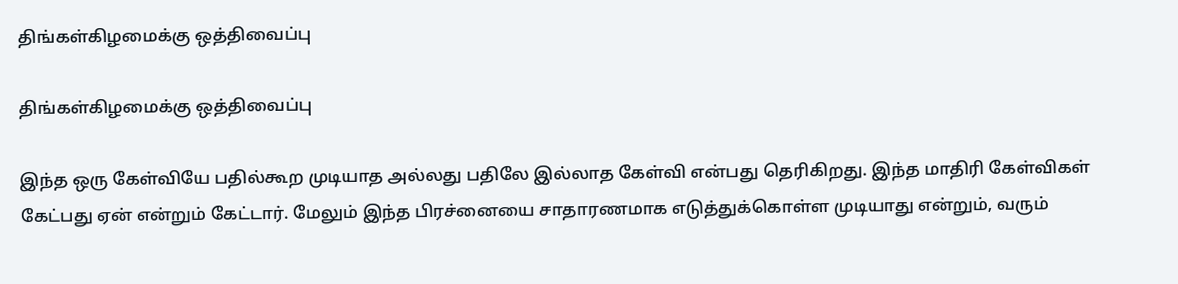திங்கள்கிழமைக்கு ஒத்திவைப்பு

திங்கள்கிழமைக்கு ஒத்திவைப்பு

இந்த ஒரு கேள்வியே பதில்கூற முடியாத அல்லது பதிலே இல்லாத கேள்வி என்பது தெரிகிறது. இந்த மாதிரி கேள்விகள் கேட்பது ஏன் என்றும் கேட்டார். மேலும் இந்த பிரச்னையை சாதாரணமாக எடுத்துக்கொள்ள முடியாது என்றும், வரும்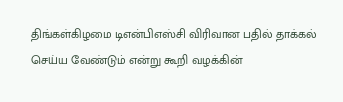திங்கள்கிழமை டிஎன்பிஎஸ்சி விரிவான பதில் தாக்கல் செய்ய வேண்டும் என்று கூறி வழக்கின்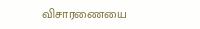விசாரணையை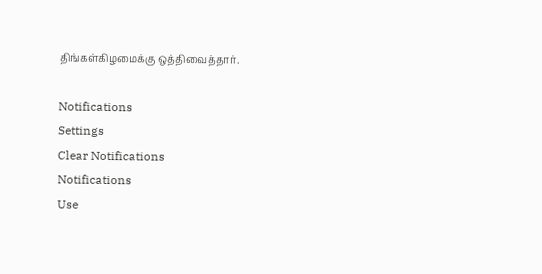திங்கள்கிழமைக்கு ஒத்திவைத்தார்.

Notifications
Settings
Clear Notifications
Notifications
Use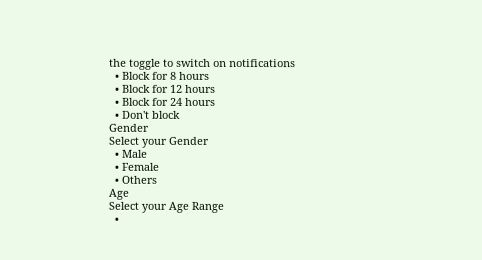the toggle to switch on notifications
  • Block for 8 hours
  • Block for 12 hours
  • Block for 24 hours
  • Don't block
Gender
Select your Gender
  • Male
  • Female
  • Others
Age
Select your Age Range
  •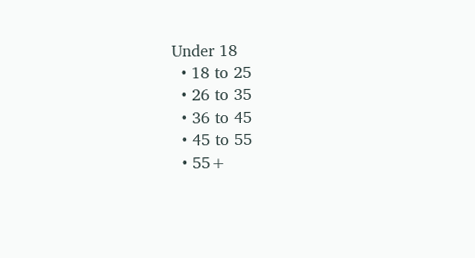Under 18
  • 18 to 25
  • 26 to 35
  • 36 to 45
  • 45 to 55
  • 55+